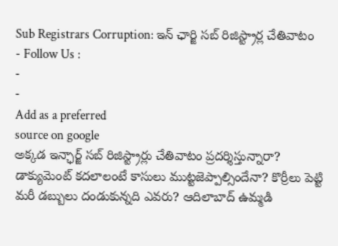Sub Registrars Corruption: ఇన్ ఛార్జి సబ్ రిజిస్ట్రార్ల చేతివాటం
- Follow Us :
-
-
Add as a preferred
source on google
అక్కడ ఇన్ఛార్జ్ సబ్ రిజిస్ట్రార్లు చేతివాటం ప్రదర్శిస్తున్నారా? డాక్యుమెంట్ కదలాలంటే కాసులు ముట్టజెప్పాల్సిందేనా? కొర్రీలు పెట్టి మరీ డబ్బులు దండుకున్నది ఎవరు? ఆదిలాబాద్ ఉమ్మడి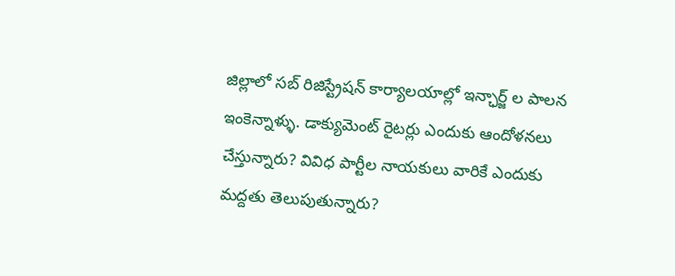జిల్లాలో సబ్ రిజిస్ట్రేషన్ కార్యాలయాల్లో ఇన్ఛార్జ్ ల పాలన ఇంకెన్నాళ్ళు. డాక్యుమెంట్ రైటర్లు ఎందుకు ఆందోళనలు చేస్తున్నారు? వివిధ పార్టీల నాయకులు వారికే ఎందుకు మద్దతు తెలుపుతున్నారు?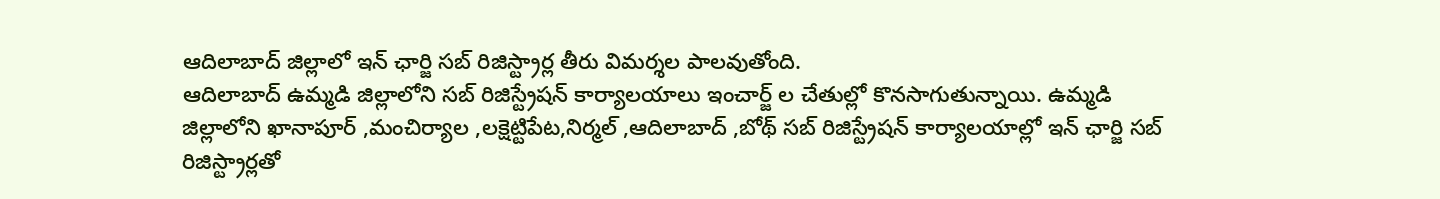ఆదిలాబాద్ జిల్లాలో ఇన్ ఛార్జి సబ్ రిజిస్ట్రార్ల తీరు విమర్శల పాలవుతోంది.
ఆదిలాబాద్ ఉమ్మడి జిల్లాలోని సబ్ రిజిస్ట్రేషన్ కార్యాలయాలు ఇంచార్జ్ ల చేతుల్లో కొనసాగుతున్నాయి. ఉమ్మడి జిల్లాలోని ఖానాపూర్ ,మంచిర్యాల ,లక్షెట్టిపేట,నిర్మల్ ,ఆదిలాబాద్ ,బోథ్ సబ్ రిజిస్ట్రేషన్ కార్యాలయాల్లో ఇన్ ఛార్జి సబ్ రిజిస్ట్రార్లతో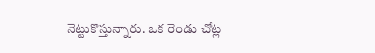నెట్టుకొస్తున్నారు. ఒక రెండు చోట్ల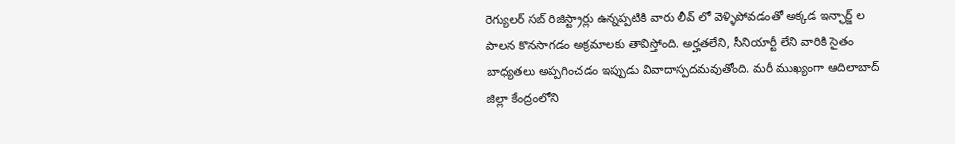రెగ్యులర్ సబ్ రిజిస్ట్రార్లు ఉన్నప్పటికి వారు లీవ్ లో వెళ్ళిపోవడంతో అక్కడ ఇన్ఛార్జ్ ల పాలన కొనసాగడం అక్రమాలకు తావిస్తోంది. అర్హతలేని, సీనియార్టీ లేని వారికి సైతం బాధ్యతలు అప్పగించడం ఇప్పుడు వివాదాస్పదమవుతోంది. మరీ ముఖ్యంగా ఆదిలాబాద్ జిల్లా కేంద్రంలోని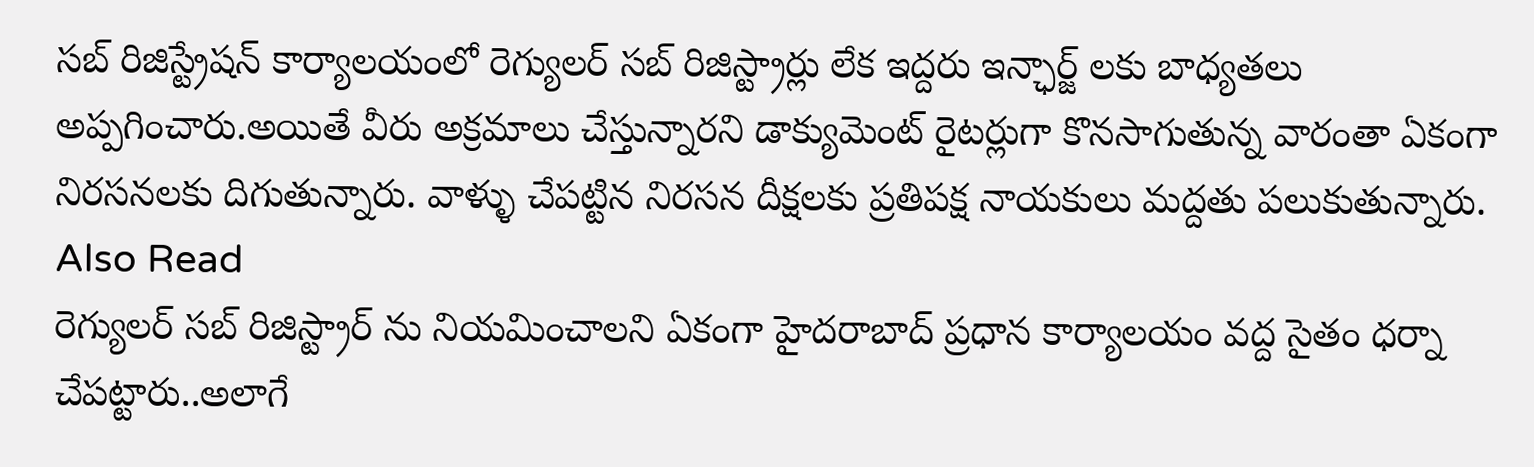సబ్ రిజిస్ట్రేషన్ కార్యాలయంలో రెగ్యులర్ సబ్ రిజిస్ట్రార్లు లేక ఇద్దరు ఇన్ఛార్జ్ లకు బాధ్యతలు అప్పగించారు.అయితే వీరు అక్రమాలు చేస్తున్నారని డాక్యుమెంట్ రైటర్లుగా కొనసాగుతున్న వారంతా ఏకంగా నిరసనలకు దిగుతున్నారు. వాళ్ళు చేపట్టిన నిరసన దీక్షలకు ప్రతిపక్ష నాయకులు మద్దతు పలుకుతున్నారు.
Also Read
రెగ్యులర్ సబ్ రిజిస్ట్రార్ ను నియమించాలని ఏకంగా హైదరాబాద్ ప్రధాన కార్యాలయం వద్ద సైతం ధర్నా చేపట్టారు..అలాగే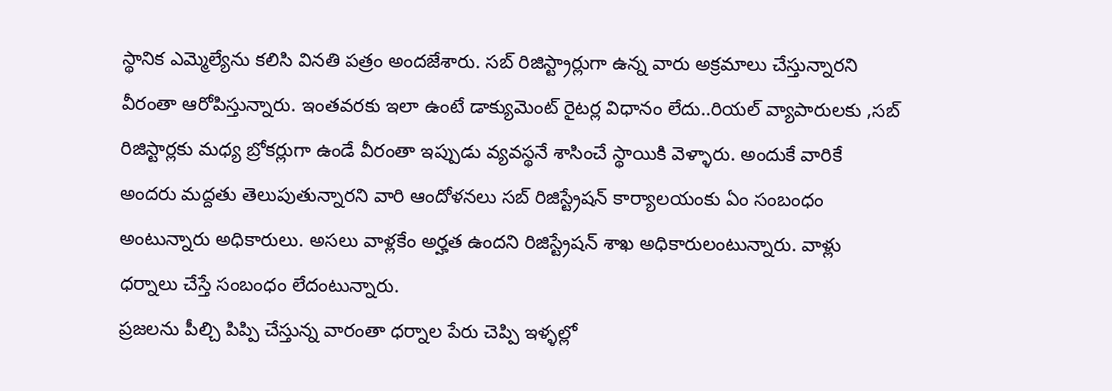స్థానిక ఎమ్మెల్యేను కలిసి వినతి పత్రం అందజేశారు. సబ్ రిజిస్ట్రార్లుగా ఉన్న వారు అక్రమాలు చేస్తున్నారని వీరంతా ఆరోపిస్తున్నారు. ఇంతవరకు ఇలా ఉంటే డాక్యుమెంట్ రైటర్ల విధానం లేదు..రియల్ వ్యాపారులకు ,సబ్ రిజిస్టార్లకు మధ్య బ్రోకర్లుగా ఉండే వీరంతా ఇప్పుడు వ్యవస్థనే శాసించే స్థాయికి వెళ్ళారు. అందుకే వారికే అందరు మద్దతు తెలుపుతున్నారని వారి ఆందోళనలు సబ్ రిజిస్ట్రేషన్ కార్యాలయంకు ఏం సంబంధం అంటున్నారు అధికారులు. అసలు వాళ్లకేం అర్హత ఉందని రిజిస్ట్రేషన్ శాఖ అధికారులంటున్నారు. వాళ్లు ధర్నాలు చేస్తే సంబంధం లేదంటున్నారు.
ప్రజలను పీల్చి పిప్పి చేస్తున్న వారంతా ధర్నాల పేరు చెప్పి ఇళ్ళల్లో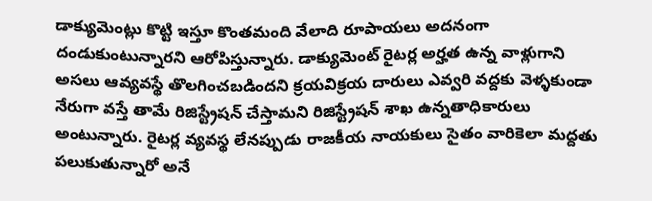డాక్యుమెంట్లు కొట్టి ఇస్తూ కొంతమంది వేలాది రూపాయలు అదనంగా దండుకుంటున్నారని ఆరోపిస్తున్నారు. డాక్యుమెంట్ రైటర్ల అర్హత ఉన్న వాళ్లుగాని అసలు ఆవ్యవస్థే తొలగించబడిందని క్రయవిక్రయ దారులు ఎవ్వరి వద్దకు వెళ్ళకుండా నేరుగా వస్తే తామే రిజిస్ట్రేషన్ చేస్తామని రిజిస్ట్రేషన్ శాఖ ఉన్నతాధికారులు అంటున్నారు. రైటర్ల వ్యవస్థ లేనప్పుడు రాజకీయ నాయకులు సైతం వారికెలా మద్దతు పలుకుతున్నారో అనే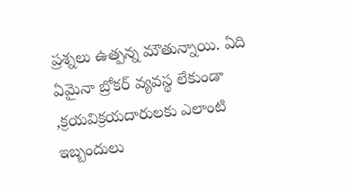ప్రశ్నలు ఉత్పన్న మౌతున్నాయి. ఏది ఏమైనా బ్రోకర్ వ్యవస్థ లేకుండా ,క్రయవిక్రయదారులకు ఎలాంటి ఇబ్బందులు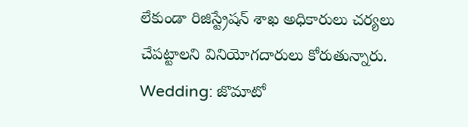లేకుండా రిజిస్ట్రేషన్ శాఖ అధికారులు చర్యలు చేపట్టాలని వినియోగదారులు కోరుతున్నారు.
Wedding: జొమాటో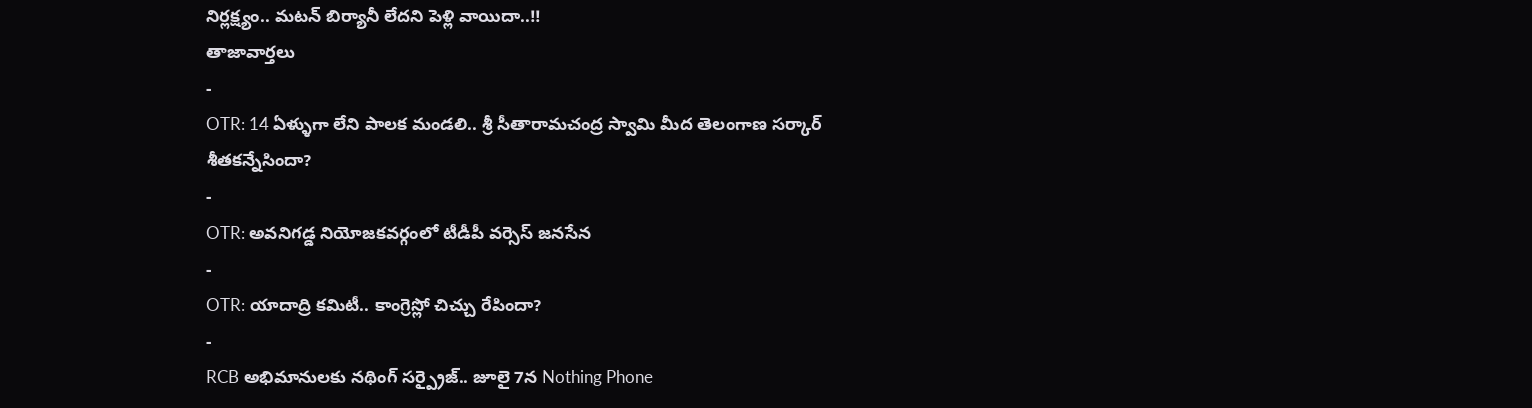నిర్లక్ష్యం.. మటన్ బిర్యానీ లేదని పెళ్లి వాయిదా..!!
తాజావార్తలు
-
OTR: 14 ఏళ్ళుగా లేని పాలక మండలి.. శ్రీ సీతారామచంద్ర స్వామి మీద తెలంగాణ సర్కార్ శీతకన్నేసిందా?
-
OTR: అవనిగడ్డ నియోజకవర్గంలో టీడీపీ వర్సెస్ జనసేన
-
OTR: యాదాద్రి కమిటీ.. కాంగ్రెస్లో చిచ్చు రేపిందా?
-
RCB అభిమానులకు నథింగ్ సర్ప్రైజ్.. జూలై 7న Nothing Phone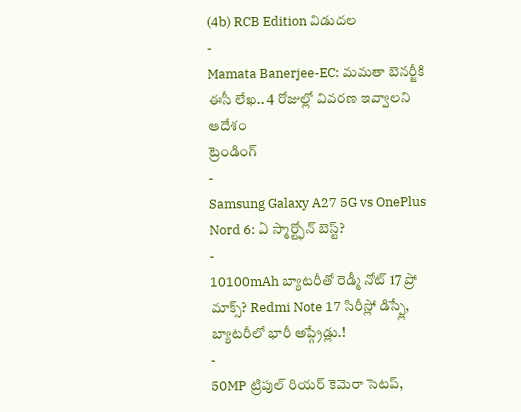(4b) RCB Edition విడుదల
-
Mamata Banerjee-EC: మమతా బెనర్జీకి ఈసీ లేఖ.. 4 రోజుల్లో వివరణ ఇవ్వాలని ఆదేశం
ట్రెండింగ్
-
Samsung Galaxy A27 5G vs OnePlus Nord 6: ఏ స్మార్ట్ఫోన్ బెస్ట్?
-
10100mAh బ్యాటరీతో రెడ్మీ నోట్ 17 ప్రో మాక్స్? Redmi Note 17 సిరీస్లో డిస్ప్లే, బ్యాటరీలో భారీ అప్గ్రేడ్లు.!
-
50MP ట్రిపుల్ రియర్ కెమెరా సెటప్,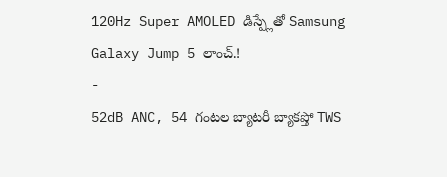120Hz Super AMOLED డిస్ప్లేతో Samsung Galaxy Jump 5 లాంచ్.!
-
52dB ANC, 54 గంటల బ్యాటరీ బ్యాకప్తో TWS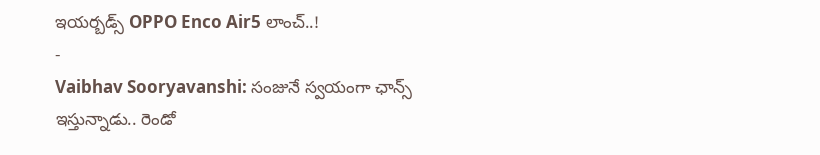ఇయర్బడ్స్ OPPO Enco Air5 లాంచ్..!
-
Vaibhav Sooryavanshi: సంజునే స్వయంగా ఛాన్స్ ఇస్తున్నాడు.. రెండో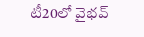టీ20లో వైభవ్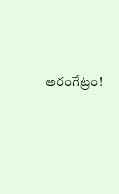అరంగేట్రం!